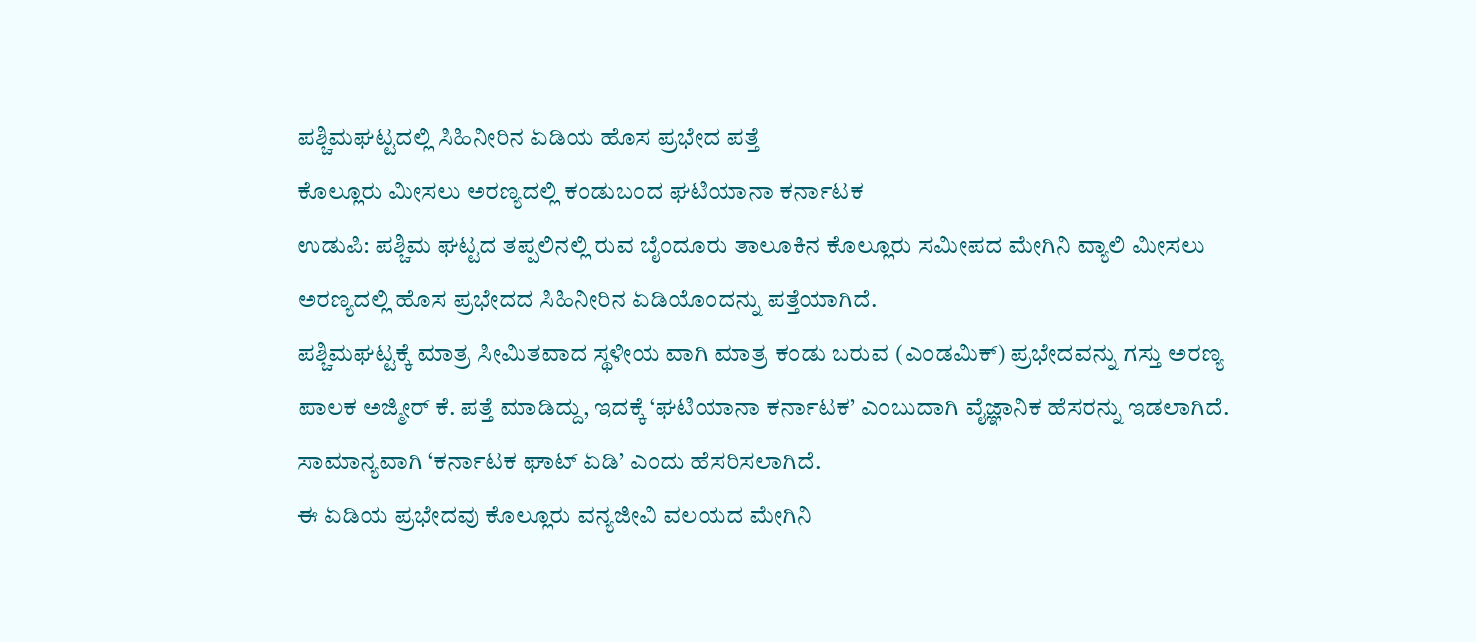ಪಶ್ಚಿಮಘಟ್ಟದಲ್ಲಿ ಸಿಹಿನೀರಿನ ಏಡಿಯ ಹೊಸ ಪ್ರಭೇದ ಪತ್ತೆ
ಕೊಲ್ಲೂರು ಮೀಸಲು ಅರಣ್ಯದಲ್ಲಿ ಕಂಡುಬಂದ ಘಟಿಯಾನಾ ಕರ್ನಾಟಕ
ಉಡುಪಿ: ಪಶ್ಚಿಮ ಘಟ್ಟದ ತಪ್ಪಲಿನಲ್ಲಿ ರುವ ಬೈಂದೂರು ತಾಲೂಕಿನ ಕೊಲ್ಲೂರು ಸಮೀಪದ ಮೇಗಿನಿ ವ್ಯಾಲಿ ಮೀಸಲು ಅರಣ್ಯದಲ್ಲಿ ಹೊಸ ಪ್ರಭೇದದ ಸಿಹಿನೀರಿನ ಏಡಿಯೊಂದನ್ನು ಪತ್ತೆಯಾಗಿದೆ.
ಪಶ್ಚಿಮಘಟ್ಟಕ್ಕೆ ಮಾತ್ರ ಸೀಮಿತವಾದ ಸ್ಥಳೀಯ ವಾಗಿ ಮಾತ್ರ ಕಂಡು ಬರುವ (ಎಂಡಮಿಕ್) ಪ್ರಭೇದವನ್ನು ಗಸ್ತು ಅರಣ್ಯ ಪಾಲಕ ಅಜ್ಮೀರ್ ಕೆ. ಪತ್ತೆ ಮಾಡಿದ್ದು, ಇದಕ್ಕೆ ‘ಘಟಿಯಾನಾ ಕರ್ನಾಟಕ’ ಎಂಬುದಾಗಿ ವೈಜ್ಞಾನಿಕ ಹೆಸರನ್ನು ಇಡಲಾಗಿದೆ. ಸಾಮಾನ್ಯವಾಗಿ ‘ಕರ್ನಾಟಕ ಘಾಟ್ ಏಡಿ’ ಎಂದು ಹೆಸರಿಸಲಾಗಿದೆ.
ಈ ಏಡಿಯ ಪ್ರಭೇದವು ಕೊಲ್ಲೂರು ವನ್ಯಜೀವಿ ವಲಯದ ಮೇಗಿನಿ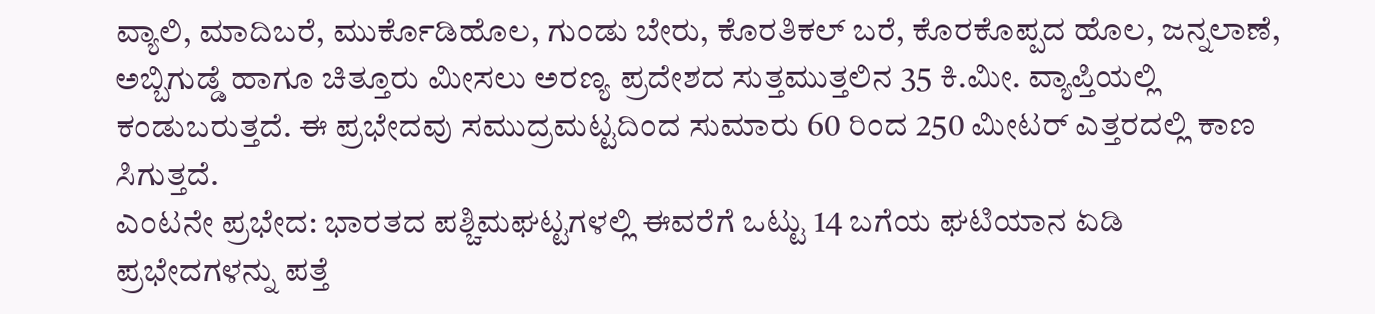ವ್ಯಾಲಿ, ಮಾದಿಬರೆ, ಮುರ್ಕೊಡಿಹೊಲ, ಗುಂಡು ಬೇರು, ಕೊರತಿಕಲ್ ಬರೆ, ಕೊರಕೊಪ್ಪದ ಹೊಲ, ಜನ್ನಲಾಣೆ, ಅಬ್ಬಿಗುಡ್ಡೆ ಹಾಗೂ ಚಿತ್ತೂರು ಮೀಸಲು ಅರಣ್ಯ ಪ್ರದೇಶದ ಸುತ್ತಮುತ್ತಲಿನ 35 ಕಿ.ಮೀ. ವ್ಯಾಪ್ತಿಯಲ್ಲಿ ಕಂಡುಬರುತ್ತದೆ. ಈ ಪ್ರಭೇದವು ಸಮುದ್ರಮಟ್ಟದಿಂದ ಸುಮಾರು 60 ರಿಂದ 250 ಮೀಟರ್ ಎತ್ತರದಲ್ಲಿ ಕಾಣ ಸಿಗುತ್ತದೆ.
ಎಂಟನೇ ಪ್ರಭೇದ: ಭಾರತದ ಪಶ್ಚಿಮಘಟ್ಟಗಳಲ್ಲಿ ಈವರೆಗೆ ಒಟ್ಟು 14 ಬಗೆಯ ಘಟಿಯಾನ ಏಡಿ ಪ್ರಭೇದಗಳನ್ನು ಪತ್ತೆ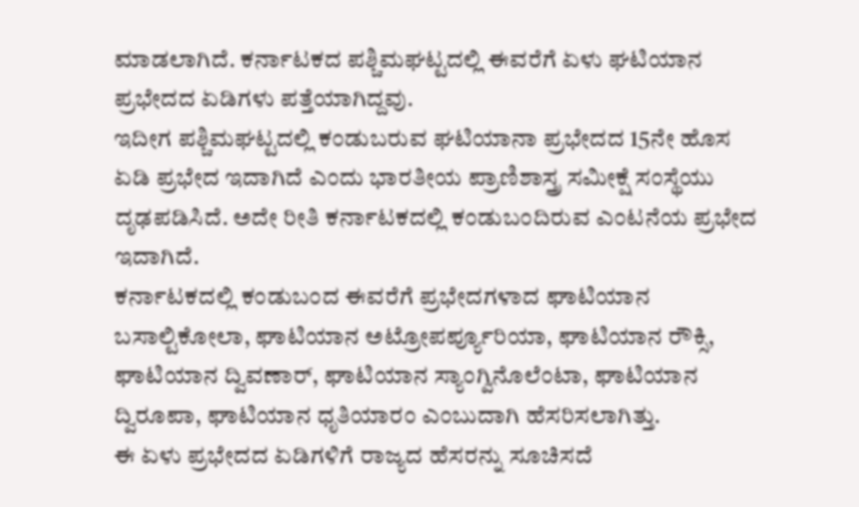ಮಾಡಲಾಗಿದೆ. ಕರ್ನಾಟಕದ ಪಶ್ಚಿಮಘಟ್ಟದಲ್ಲಿ ಈವರೆಗೆ ಏಳು ಘಟಿಯಾನ ಪ್ರಭೇದದ ಏಡಿಗಳು ಪತ್ತೆಯಾಗಿದ್ದವು.
ಇದೀಗ ಪಶ್ಚಿಮಘಟ್ಟದಲ್ಲಿ ಕಂಡುಬರುವ ಘಟಿಯಾನಾ ಪ್ರಭೇದದ 15ನೇ ಹೊಸ ಏಡಿ ಪ್ರಭೇದ ಇದಾಗಿದೆ ಎಂದು ಭಾರತೀಯ ಪ್ರಾಣಿಶಾಸ್ತ್ರ ಸಮೀಕ್ಷೆ ಸಂಸ್ಥೆಯು ದೃಢಪಡಿಸಿದೆ. ಅದೇ ರೀತಿ ಕರ್ನಾಟಕದಲ್ಲಿ ಕಂಡುಬಂದಿರುವ ಎಂಟನೆಯ ಪ್ರಭೇದ ಇದಾಗಿದೆ.
ಕರ್ನಾಟಕದಲ್ಲಿ ಕಂಡುಬಂದ ಈವರೆಗೆ ಪ್ರಭೇದಗಳಾದ ಘಾಟಿಯಾನ ಬಸಾಲ್ಟಿಕೋಲಾ, ಘಾಟಿಯಾನ ಅಟ್ರೋಪರ್ಪ್ಯೂರಿಯಾ, ಘಾಟಿಯಾನ ರೌಕ್ಸಿ, ಘಾಟಿಯಾನ ದ್ವಿವಣಾರ್, ಘಾಟಿಯಾನ ಸ್ಯಾಂಗ್ವಿನೊಲೆಂಟಾ, ಘಾಟಿಯಾನ ದ್ವಿರೂಪಾ, ಘಾಟಿಯಾನ ಧೃತಿಯಾರಂ ಎಂಬುದಾಗಿ ಹೆಸರಿಸಲಾಗಿತ್ತು.
ಈ ಏಳು ಪ್ರಭೇದದ ಏಡಿಗಳಿಗೆ ರಾಜ್ಯದ ಹೆಸರನ್ನು ಸೂಚಿಸದೆ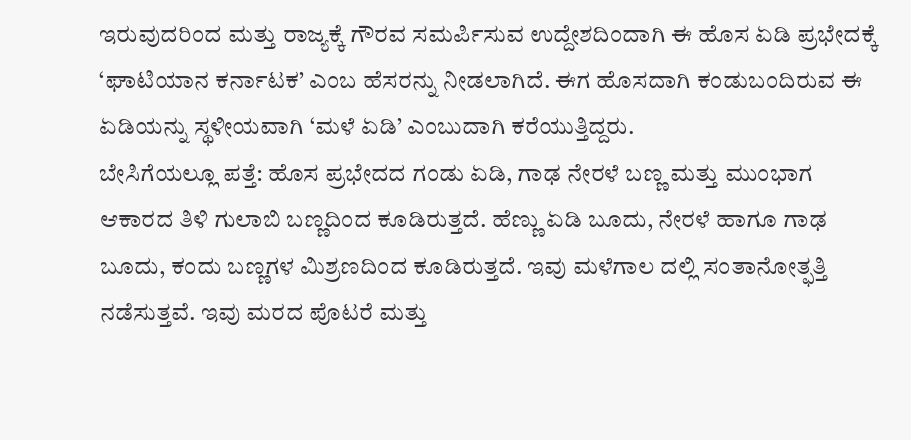ಇರುವುದರಿಂದ ಮತ್ತು ರಾಜ್ಯಕ್ಕೆ ಗೌರವ ಸಮರ್ಪಿಸುವ ಉದ್ದೇಶದಿಂದಾಗಿ ಈ ಹೊಸ ಏಡಿ ಪ್ರಭೇದಕ್ಕೆ ‘ಘಾಟಿಯಾನ ಕರ್ನಾಟಕ’ ಎಂಬ ಹೆಸರನ್ನು ನೀಡಲಾಗಿದೆ. ಈಗ ಹೊಸದಾಗಿ ಕಂಡುಬಂದಿರುವ ಈ ಏಡಿಯನ್ನು ಸ್ಥಳೀಯವಾಗಿ ‘ಮಳೆ ಏಡಿ’ ಎಂಬುದಾಗಿ ಕರೆಯುತ್ತಿದ್ದರು.
ಬೇಸಿಗೆಯಲ್ಲೂ ಪತ್ತೆ: ಹೊಸ ಪ್ರಭೇದದ ಗಂಡು ಏಡಿ, ಗಾಢ ನೇರಳೆ ಬಣ್ಣ ಮತ್ತು ಮುಂಭಾಗ ಆಕಾರದ ತಿಳಿ ಗುಲಾಬಿ ಬಣ್ಣದಿಂದ ಕೂಡಿರುತ್ತದೆ. ಹೆಣ್ಣು ಏಡಿ ಬೂದು, ನೇರಳೆ ಹಾಗೂ ಗಾಢ ಬೂದು, ಕಂದು ಬಣ್ಣಗಳ ಮಿಶ್ರಣದಿಂದ ಕೂಡಿರುತ್ತದೆ. ಇವು ಮಳೆಗಾಲ ದಲ್ಲಿ ಸಂತಾನೋತ್ಫತ್ತಿ ನಡೆಸುತ್ತವೆ. ಇವು ಮರದ ಪೊಟರೆ ಮತ್ತು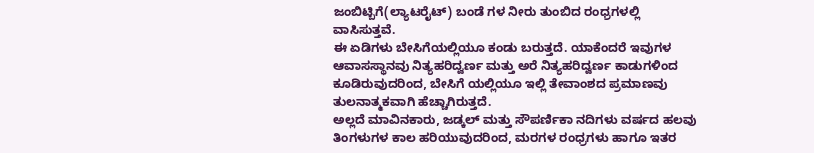ಜಂಬಿಟ್ಬಿಗೆ(ಲ್ಯಾಟರೈಟ್) ಬಂಡೆ ಗಳ ನೀರು ತುಂಬಿದ ರಂಧ್ರಗಳಲ್ಲಿ ವಾಸಿಸುತ್ತವೆ.
ಈ ಏಡಿಗಳು ಬೇಸಿಗೆಯಲ್ಲಿಯೂ ಕಂಡು ಬರುತ್ತದೆ. ಯಾಕೆಂದರೆ ಇವುಗಳ ಆವಾಸಸ್ಥಾನವು ನಿತ್ಯಹರಿದ್ವರ್ಣ ಮತ್ತು ಅರೆ ನಿತ್ಯಹರಿದ್ವರ್ಣ ಕಾಡುಗಳಿಂದ ಕೂಡಿರುವುದರಿಂದ, ಬೇಸಿಗೆ ಯಲ್ಲಿಯೂ ಇಲ್ಲಿ ತೇವಾಂಶದ ಪ್ರಮಾಣವು ತುಲನಾತ್ಮಕವಾಗಿ ಹೆಚ್ಚಾಗಿರುತ್ತದೆ.
ಅಲ್ಲದೆ ಮಾವಿನಕಾರು, ಜಡ್ಕಲ್ ಮತ್ತು ಸೌಪರ್ಣಿಕಾ ನದಿಗಳು ವರ್ಷದ ಹಲವು ತಿಂಗಳುಗಳ ಕಾಲ ಹರಿಯುವುದರಿಂದ, ಮರಗಳ ರಂಧ್ರಗಳು ಹಾಗೂ ಇತರ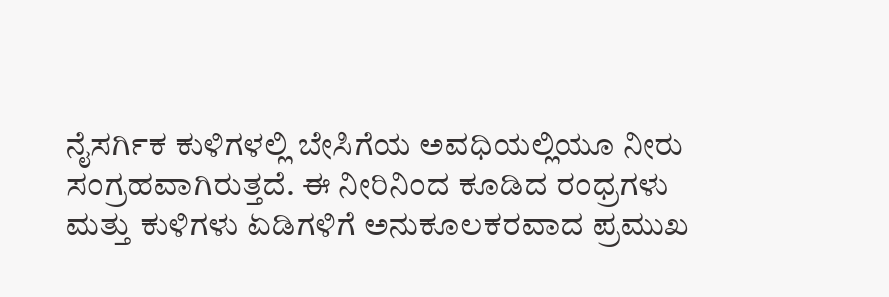ನೈಸರ್ಗಿಕ ಕುಳಿಗಳಲ್ಲಿ ಬೇಸಿಗೆಯ ಅವಧಿಯಲ್ಲಿಯೂ ನೀರು ಸಂಗ್ರಹವಾಗಿರುತ್ತದೆ. ಈ ನೀರಿನಿಂದ ಕೂಡಿದ ರಂಧ್ರಗಳು ಮತ್ತು ಕುಳಿಗಳು ಏಡಿಗಳಿಗೆ ಅನುಕೂಲಕರವಾದ ಪ್ರಮುಖ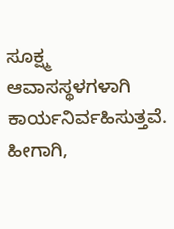ಸೂಕ್ಷ್ಮ ಆವಾಸಸ್ಥಳಗಳಾಗಿ ಕಾರ್ಯನಿರ್ವಹಿಸುತ್ತವೆ.
ಹೀಗಾಗಿ,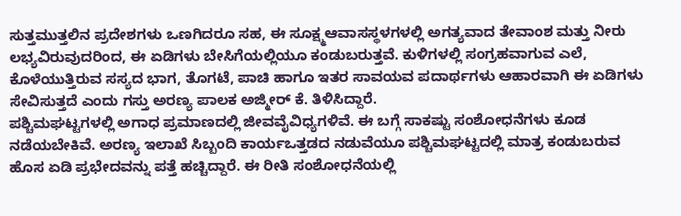ಸುತ್ತಮುತ್ತಲಿನ ಪ್ರದೇಶಗಳು ಒಣಗಿದರೂ ಸಹ, ಈ ಸೂಕ್ಷ್ಮಆವಾಸಸ್ಥಳಗಳಲ್ಲಿ ಅಗತ್ಯವಾದ ತೇವಾಂಶ ಮತ್ತು ನೀರು ಲಭ್ಯವಿರುವುದರಿಂದ, ಈ ಏಡಿಗಳು ಬೇಸಿಗೆಯಲ್ಲಿಯೂ ಕಂಡುಬರುತ್ತವೆ. ಕುಳಿಗಳಲ್ಲಿ ಸಂಗ್ರಹವಾಗುವ ಎಲೆ, ಕೊಳೆಯುತ್ತಿರುವ ಸಸ್ಯದ ಭಾಗ, ತೊಗಟೆ, ಪಾಚಿ ಹಾಗೂ ಇತರ ಸಾವಯವ ಪದಾರ್ಥಗಳು ಆಹಾರವಾಗಿ ಈ ಏಡಿಗಳು ಸೇವಿಸುತ್ತದೆ ಎಂದು ಗಸ್ತು ಅರಣ್ಯ ಪಾಲಕ ಅಜ್ಮೀರ್ ಕೆ. ತಿಳಿಸಿದ್ದಾರೆ.
ಪಶ್ಚಿಮಘಟ್ಟಗಳಲ್ಲಿ ಅಗಾಧ ಪ್ರಮಾಣದಲ್ಲಿ ಜೀವವೈವಿಧ್ಯಗಳಿವೆ. ಈ ಬಗ್ಗೆ ಸಾಕಷ್ಟು ಸಂಶೋಧನೆಗಳು ಕೂಡ ನಡೆಯಬೇಕಿವೆ. ಅರಣ್ಯ ಇಲಾಖೆ ಸಿಬ್ಬಂದಿ ಕಾರ್ಯಒತ್ತಡದ ನಡುವೆಯೂ ಪಶ್ಚಿಮಘಟ್ಟದಲ್ಲಿ ಮಾತ್ರ ಕಂಡುಬರುವ ಹೊಸ ಏಡಿ ಪ್ರಭೇದವನ್ನು ಪತ್ತೆ ಹಚ್ಚಿದ್ದಾರೆ. ಈ ರೀತಿ ಸಂಶೋಧನೆಯಲ್ಲಿ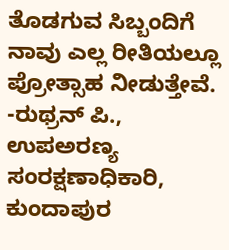ತೊಡಗುವ ಸಿಬ್ಬಂದಿಗೆ ನಾವು ಎಲ್ಲ ರೀತಿಯಲ್ಲೂ ಪ್ರೋತ್ಸಾಹ ನೀಡುತ್ತೇವೆ.
-ರುಥ್ರನ್ ಪಿ., ಉಪಅರಣ್ಯ ಸಂರಕ್ಷಣಾಧಿಕಾರಿ, ಕುಂದಾಪುರ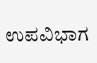ಉಪವಿಭಾಗ